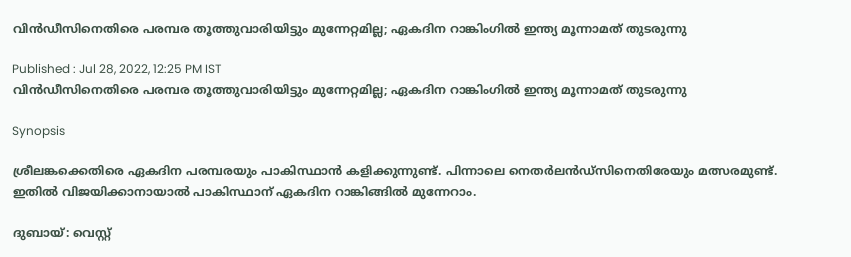വിന്‍ഡീസിനെതിരെ പരമ്പര തൂത്തുവാരിയിട്ടും മുന്നേറ്റമില്ല; ഏകദിന റാങ്കിംഗില്‍ ഇന്ത്യ മൂന്നാമത് തുടരുന്നു

Published : Jul 28, 2022, 12:25 PM IST
വിന്‍ഡീസിനെതിരെ പരമ്പര തൂത്തുവാരിയിട്ടും മുന്നേറ്റമില്ല; ഏകദിന റാങ്കിംഗില്‍ ഇന്ത്യ മൂന്നാമത് തുടരുന്നു

Synopsis

ശ്രീലങ്കക്കെതിരെ ഏകദിന പരമ്പരയും പാകിസ്ഥാന്‍ കളിക്കുന്നുണ്ട്. പിന്നാലെ നെതര്‍ലന്‍ഡ്‌സിനെതിരേയും മത്സരമുണ്ട്. ഇതില്‍ വിജയിക്കാനായാല്‍ പാകിസ്ഥാന് ഏകദിന റാങ്കിങ്ങില്‍ മുന്നേറാം.

ദുബായ്: വെസ്റ്റ്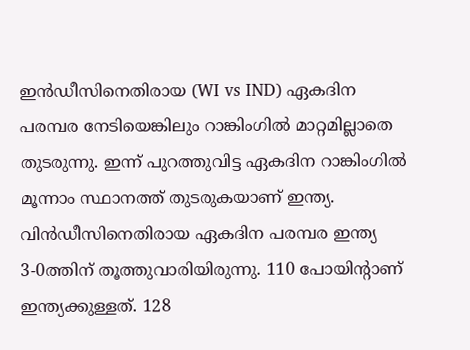ഇന്‍ഡീസിനെതിരായ (WI vs IND) ഏകദിന പരമ്പര നേടിയെങ്കിലും റാങ്കിംഗില്‍ മാറ്റമില്ലാതെ തുടരുന്നു. ഇന്ന് പുറത്തുവിട്ട ഏകദിന റാങ്കിംഗില്‍ മൂന്നാം സ്ഥാനത്ത് തുടരുകയാണ് ഇന്ത്യ. വിന്‍ഡീസിനെതിരായ ഏകദിന പരമ്പര ഇന്ത്യ 3-0ത്തിന് തൂത്തുവാരിയിരുന്നു. 110 പോയിന്റാണ് ഇന്ത്യക്കുള്ളത്. 128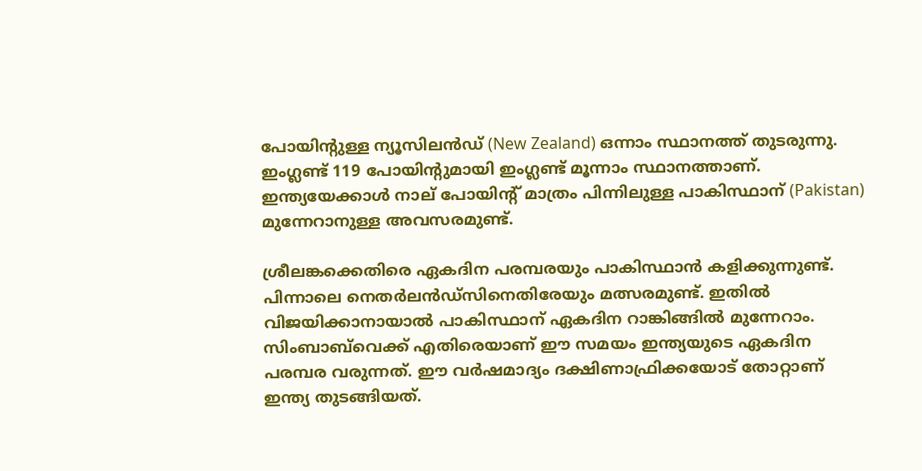പോയിന്റുള്ള ന്യൂസിലന്‍ഡ് (New Zealand) ഒന്നാം സ്ഥാനത്ത് തുടരുന്നു. ഇംഗ്ലണ്ട് 119 പോയിന്റുമായി ഇംഗ്ലണ്ട് മൂന്നാം സ്ഥാനത്താണ്. ഇന്ത്യയേക്കാള്‍ നാല് പോയിന്റ് മാത്രം പിന്നിലുള്ള പാകിസ്ഥാന് (Pakistan) മുന്നേറാനുള്ള അവസരമുണ്ട്.

ശ്രീലങ്കക്കെതിരെ ഏകദിന പരമ്പരയും പാകിസ്ഥാന്‍ കളിക്കുന്നുണ്ട്. പിന്നാലെ നെതര്‍ലന്‍ഡ്‌സിനെതിരേയും മത്സരമുണ്ട്. ഇതില്‍ വിജയിക്കാനായാല്‍ പാകിസ്ഥാന് ഏകദിന റാങ്കിങ്ങില്‍ മുന്നേറാം. സിംബാബ്‌വെക്ക് എതിരെയാണ് ഈ സമയം ഇന്ത്യയുടെ ഏകദിന പരമ്പര വരുന്നത്. ഈ വര്‍ഷമാദ്യം ദക്ഷിണാഫ്രിക്കയോട് തോറ്റാണ് ഇന്ത്യ തുടങ്ങിയത്.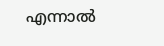എന്നാല്‍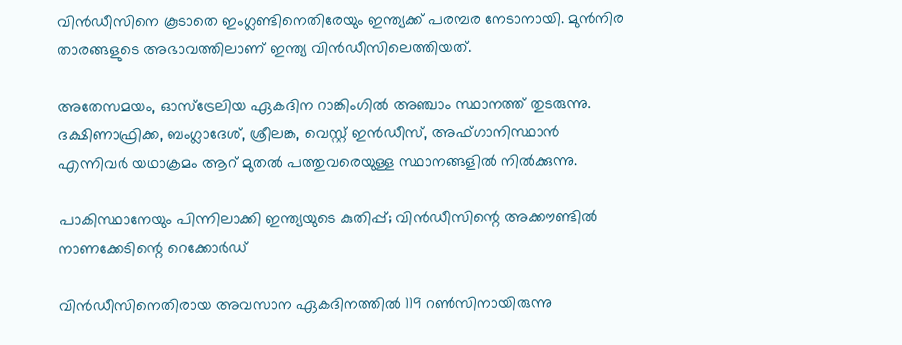വിന്‍ഡീസിനെ കൂടാതെ ഇംഗ്ലണ്ടിനെതിരേയും ഇന്ത്യക്ക് പരമ്പര നേടാനായി. മുന്‍നിര താരങ്ങളുടെ അഭാവത്തിലാണ് ഇന്ത്യ വിന്‍ഡീസിലെത്തിയത്.

അതേസമയം, ഓസ്‌ട്രേലിയ ഏകദിന റാങ്കിംഗില്‍ അഞ്ചാം സ്ഥാനത്ത് തുടരുന്നു. ദക്ഷിണാഫ്രിക്ക, ബംഗ്ലാദേശ്, ശ്രീലങ്ക, വെസ്റ്റ് ഇന്‍ഡീസ്, അഫ്ഗാനിസ്ഥാന്‍ എന്നിവര്‍ യഥാക്രമം ആറ് മുതല്‍ പത്തുവരെയുള്ള സ്ഥാനങ്ങളില്‍ നില്‍ക്കുന്നു.

പാകിസ്ഥാനേയും പിന്നിലാക്കി ഇന്ത്യയുടെ കുതിപ്പ്; വിന്‍ഡീസിന്റെ അക്കൗണ്ടില്‍ നാണക്കേടിന്റെ റെക്കോര്‍ഡ്

വിന്‍ഡീസിനെതിരായ അവസാന ഏകദിനത്തില്‍ 119 റണ്‍സിനായിരുന്നു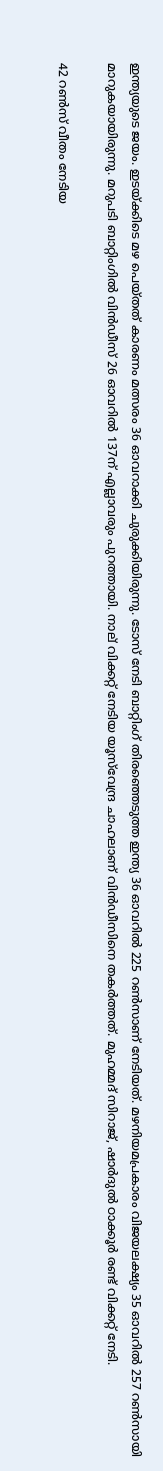ഇന്ത്യയുടെ ജയം. ഇടയ്ക്കിടെ മഴ പെയ്തത് കാരണം മത്സരം 36 ഓവറാക്കി ചുരുക്കിയിരുന്നു. ടോസ് നേടി ബാറ്റിംഗ് തിരഞ്ഞെടുത്ത ഇന്ത്യ 36 ഓവറില്‍ 225 റണ്‍സാണ് നേടിയത്. മഴനിയമപ്രകാരം വിജയലക്ഷ്യം 35 ഓവറില്‍ 257 റണ്‍സായി മാറുകയായിരുന്നു. മറുപടി ബാറ്റിംഗില്‍ വിന്‍ഡീസ് 26 ഓവറില്‍ 137ന് എല്ലാവരും പുറത്തായി. നാല് വിക്കറ്റ് നേടിയ യൂസ്‌വേന്ദ്ര ചാഹലാണ് വിന്‍ഡീസിനെ തകര്‍ത്തത്. മുഹമ്മദ് സിറാജ്, ഷാര്‍ദുല്‍ ഠാക്കൂര്‍ രണ്ട് വിക്കറ്റ് നേടി.

42 റണ്‍സ് വീതം നേടിയ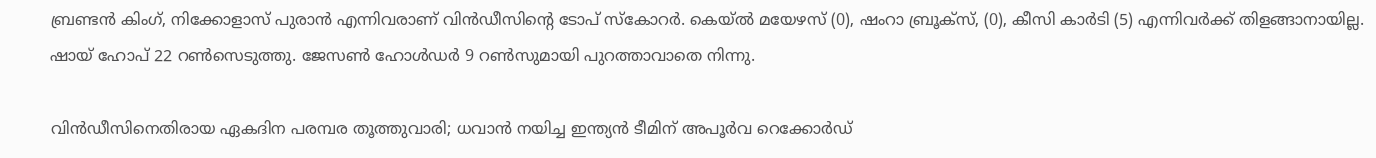ബ്രണ്ടന്‍ കിംഗ്, നിക്കോളാസ് പുരാന്‍ എന്നിവരാണ് വിന്‍ഡീസിന്റെ ടോപ് സ്‌കോറര്‍. കെയ്ല്‍ മയേഴസ് (0), ഷംറാ ബ്രൂക്‌സ്, (0), കീസി കാര്‍ടി (5) എന്നിവര്‍ക്ക് തിളങ്ങാനായില്ല. ഷായ് ഹോപ് 22 റണ്‍സെടുത്തു. ജേസണ്‍ ഹോള്‍ഡര്‍ 9 റണ്‍സുമായി പുറത്താവാതെ നിന്നു.

വിന്‍ഡീസിനെതിരായ ഏകദിന പരമ്പര തൂത്തുവാരി; ധവാന്‍ നയിച്ച ഇന്ത്യന്‍ ടീമിന് അപൂര്‍വ റെക്കോര്‍ഡ്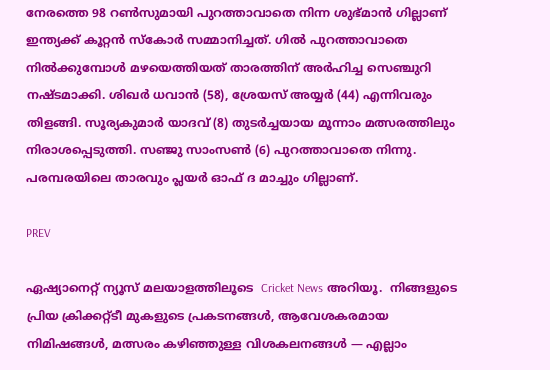നേരത്തെ 98 റണ്‍സുമായി പുറത്താവാതെ നിന്ന ശുഭ്മാന്‍ ഗില്ലാണ് ഇന്ത്യക്ക് കൂറ്റന്‍ സ്‌കോര്‍ സമ്മാനിച്ചത്. ഗില്‍ പുറത്താവാതെ നില്‍ക്കുമ്പോള്‍ മഴയെത്തിയത് താരത്തിന് അര്‍ഹിച്ച സെഞ്ചുറി നഷ്ടമാക്കി. ശിഖര്‍ ധവാന്‍ (58), ശ്രേയസ് അയ്യര്‍ (44) എന്നിവരും തിളങ്ങി. സൂര്യകുമാര്‍ യാദവ് (8) തുടര്‍ച്ചയായ മൂന്നാം മത്സരത്തിലും നിരാശപ്പെടുത്തി. സഞ്ജു സാംസണ്‍ (6) പുറത്താവാതെ നിന്നു. പരമ്പരയിലെ താരവും പ്ലയര്‍ ഓഫ് ദ മാച്ചും ഗില്ലാണ്.

PREV

ഏഷ്യാനെറ്റ് ന്യൂസ് മലയാളത്തിലൂടെ  Cricket News അറിയൂ.  നിങ്ങളുടെ പ്രിയ ക്രിക്കറ്റ്ടീ മുകളുടെ പ്രകടനങ്ങൾ, ആവേശകരമായ നിമിഷങ്ങൾ, മത്സരം കഴിഞ്ഞുള്ള വിശകലനങ്ങൾ — എല്ലാം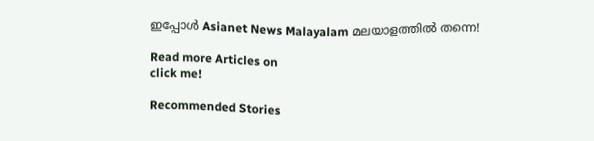ഇപ്പോൾ Asianet News Malayalam മലയാളത്തിൽ തന്നെ!

Read more Articles on
click me!

Recommended Stories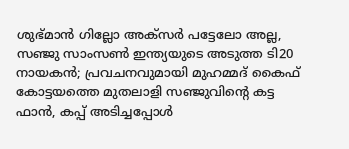ശുഭ്മാന്‍ ഗില്ലോ അക്സര്‍ പട്ടേലോ അല്ല, സഞ്ജു സാംസൺ ഇന്ത്യയുടെ അടുത്ത ടി20 നായകൻ; പ്രവചനവുമായി മുഹമ്മദ് കൈഫ്
കോട്ടയത്തെ മുതലാളി സഞ്ജുവിന്‍റെ കട്ട ഫാന്‍, കപ്പ് അടിച്ചപ്പോൾ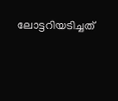ലോട്ടറിയടിച്ചത്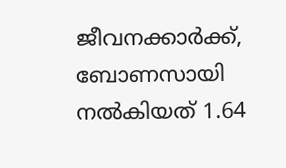ജീവനക്കാര്‍ക്ക്, ബോണസായി നല്‍കിയത് 1.64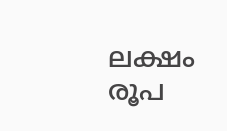ലക്ഷം രൂപ